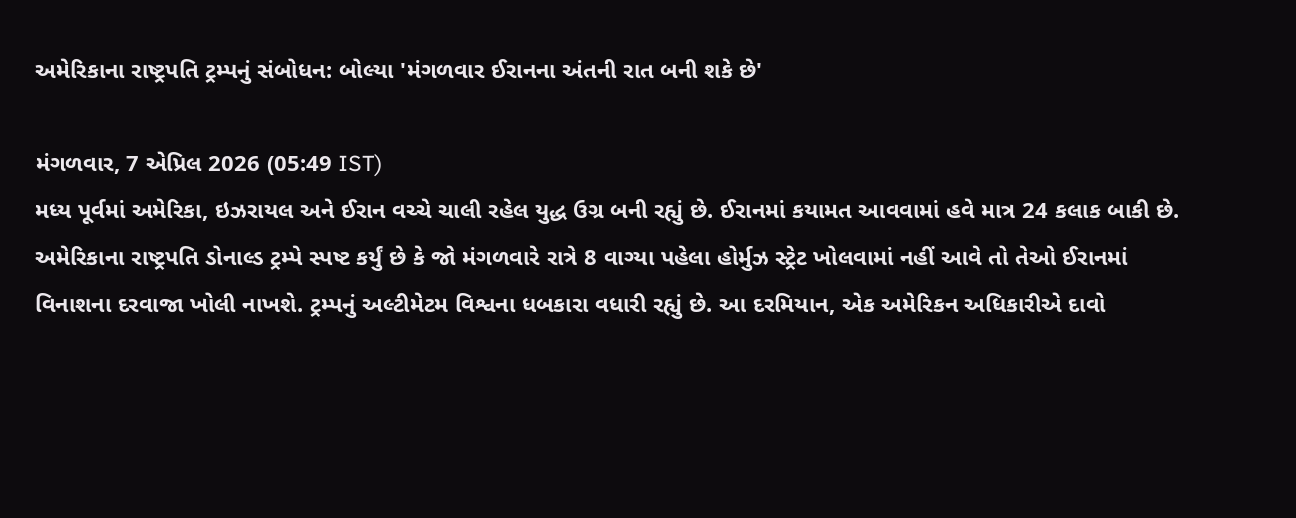અમેરિકાના રાષ્ટ્રપતિ ટ્રમ્પનું સંબોધન: બોલ્યા 'મંગળવાર ઈરાનના અંતની રાત બની શકે છે'

મંગળવાર, 7 એપ્રિલ 2026 (05:49 IST)
મધ્ય પૂર્વમાં અમેરિકા, ઇઝરાયલ અને ઈરાન વચ્ચે ચાલી રહેલ યુદ્ધ ઉગ્ર બની રહ્યું છે. ઈરાનમાં કયામત આવવામાં હવે માત્ર 24 કલાક બાકી છે. અમેરિકાના રાષ્ટ્રપતિ ડોનાલ્ડ ટ્રમ્પે સ્પષ્ટ કર્યું છે કે જો મંગળવારે રાત્રે 8 વાગ્યા પહેલા હોર્મુઝ સ્ટ્રેટ ખોલવામાં નહીં આવે તો તેઓ ઈરાનમાં વિનાશના દરવાજા ખોલી નાખશે. ટ્રમ્પનું અલ્ટીમેટમ વિશ્વના ધબકારા વધારી રહ્યું છે. આ દરમિયાન, એક અમેરિકન અધિકારીએ દાવો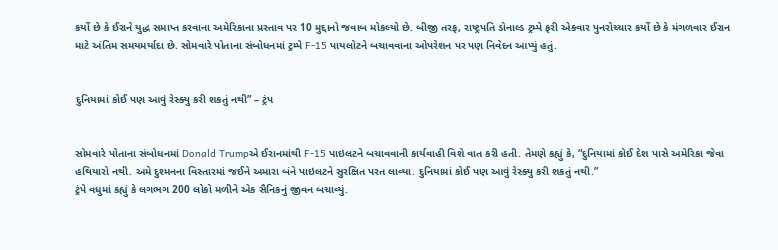કર્યો છે કે ઈરાને યુદ્ધ સમાપ્ત કરવાના અમેરિકાના પ્રસ્તાવ પર 10 મુદ્દાનો જવાબ મોકલ્યો છે. બીજી તરફ, રાષ્ટ્રપતિ ડોનાલ્ડ ટ્રમ્પે ફરી એકવાર પુનરોચ્ચાર કર્યો છે કે મંગળવાર ઈરાન માટે અંતિમ સમયમર્યાદા છે. સોમવારે પોતાના સંબોધનમાં ટ્રમ્પે F-15 પાયલોટને બચાવવાના ઓપરેશન પર પણ નિવેદન આપ્યું હતું.


દુનિયામાં કોઈ પણ આવું રેસ્ક્યુ કરી શકતું નથી” – ટ્રંપ


સોમવારે પોતાના સંબોધનમાં Donald Trumpએ ઈરાનમાંથી F-15 પાઇલટને બચાવવાની કાર્યવાહી વિશે વાત કરી હતી. તેમણે કહ્યું કે, “દુનિયામાં કોઈ દેશ પાસે અમેરિકા જેવા હથિયારો નથી. અમે દુશ્મનના વિસ્તારમાં જઈને અમારા બંને પાઇલટને સુરક્ષિત પરત લાવ્યા. દુનિયામાં કોઈ પણ આવું રેસ્ક્યુ કરી શકતું નથી.”
ટ્રંપે વધુમાં કહ્યું કે લગભગ 200 લોકો મળીને એક સૈનિકનું જીવન બચાવ્યું.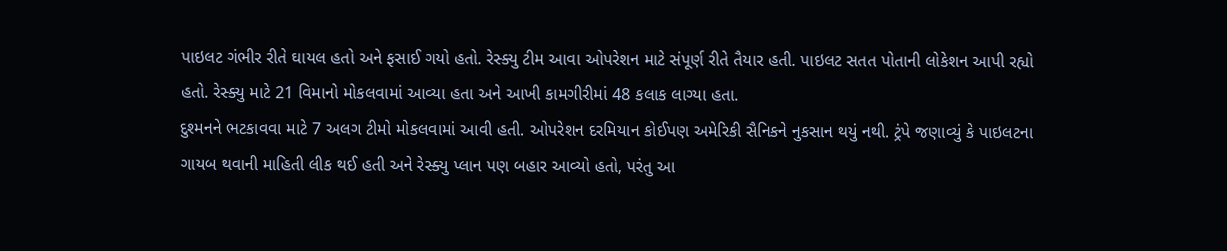પાઇલટ ગંભીર રીતે ઘાયલ હતો અને ફસાઈ ગયો હતો. રેસ્ક્યુ ટીમ આવા ઓપરેશન માટે સંપૂર્ણ રીતે તૈયાર હતી. પાઇલટ સતત પોતાની લોકેશન આપી રહ્યો હતો. રેસ્ક્યુ માટે 21 વિમાનો મોકલવામાં આવ્યા હતા અને આખી કામગીરીમાં 48 કલાક લાગ્યા હતા.
દુશ્મનને ભટકાવવા માટે 7 અલગ ટીમો મોકલવામાં આવી હતી. ઓપરેશન દરમિયાન કોઈપણ અમેરિકી સૈનિકને નુકસાન થયું નથી. ટ્રંપે જણાવ્યું કે પાઇલટના ગાયબ થવાની માહિતી લીક થઈ હતી અને રેસ્ક્યુ પ્લાન પણ બહાર આવ્યો હતો, પરંતુ આ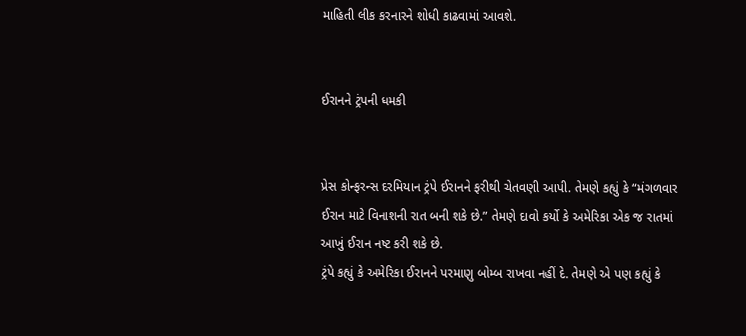માહિતી લીક કરનારને શોધી કાઢવામાં આવશે.


ઈરાનને ટ્રંપની ધમકી


પ્રેસ કોન્ફરન્સ દરમિયાન ટ્રંપે ઈરાનને ફરીથી ચેતવણી આપી. તેમણે કહ્યું કે “મંગળવાર ઈરાન માટે વિનાશની રાત બની શકે છે.” તેમણે દાવો કર્યો કે અમેરિકા એક જ રાતમાં આખું ઈરાન નષ્ટ કરી શકે છે.
ટ્રંપે કહ્યું કે અમેરિકા ઈરાનને પરમાણુ બોમ્બ રાખવા નહીં દે. તેમણે એ પણ કહ્યું કે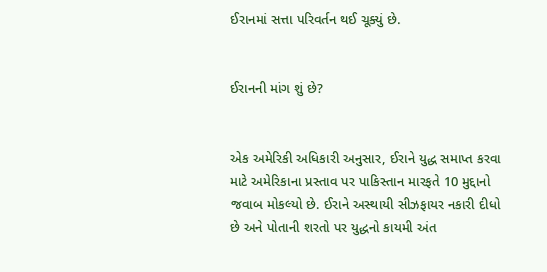ઈરાનમાં સત્તા પરિવર્તન થઈ ચૂક્યું છે.


ઈરાનની માંગ શું છે?


એક અમેરિકી અધિકારી અનુસાર, ઈરાને યુદ્ધ સમાપ્ત કરવા માટે અમેરિકાના પ્રસ્તાવ પર પાકિસ્તાન મારફતે 10 મુદ્દાનો જવાબ મોકલ્યો છે. ઈરાને અસ્થાયી સીઝફાયર નકારી દીધો છે અને પોતાની શરતો પર યુદ્ધનો કાયમી અંત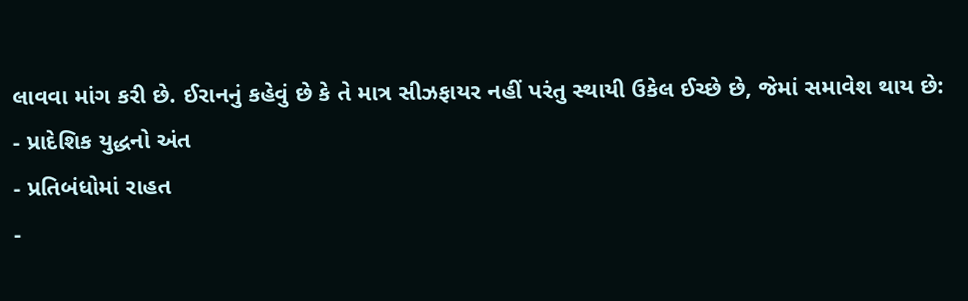લાવવા માંગ કરી છે. ઈરાનનું કહેવું છે કે તે માત્ર સીઝફાયર નહીં પરંતુ સ્થાયી ઉકેલ ઈચ્છે છે, જેમાં સમાવેશ થાય છે:
- પ્રાદેશિક યુદ્ધનો અંત
- પ્રતિબંધોમાં રાહત
-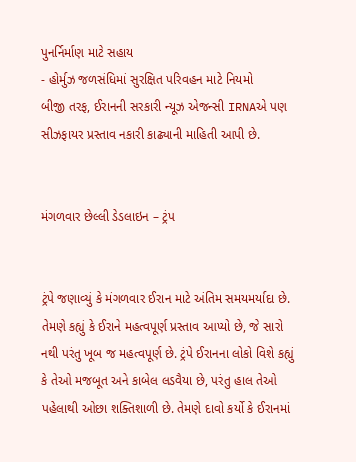પુનર્નિર્માણ માટે સહાય
- હોર્મુઝ જળસંધિમાં સુરક્ષિત પરિવહન માટે નિયમો
બીજી તરફ, ઈરાનની સરકારી ન્યૂઝ એજન્સી IRNAએ પણ સીઝફાયર પ્રસ્તાવ નકારી કાઢ્યાની માહિતી આપી છે.


મંગળવાર છેલ્લી ડેડલાઇન – ટ્રંપ


ટ્રંપે જણાવ્યું કે મંગળવાર ઈરાન માટે અંતિમ સમયમર્યાદા છે. તેમણે કહ્યું કે ઈરાને મહત્વપૂર્ણ પ્રસ્તાવ આપ્યો છે, જે સારો નથી પરંતુ ખૂબ જ મહત્વપૂર્ણ છે. ટ્રંપે ઈરાનના લોકો વિશે કહ્યું કે તેઓ મજબૂત અને કાબેલ લડવૈયા છે, પરંતુ હાલ તેઓ પહેલાથી ઓછા શક્તિશાળી છે. તેમણે દાવો કર્યો કે ઈરાનમાં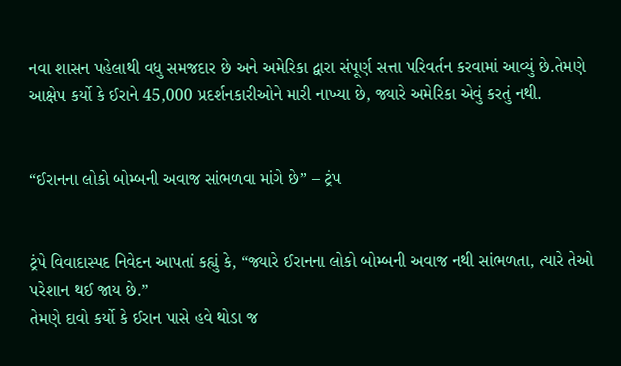નવા શાસન પહેલાથી વધુ સમજદાર છે અને અમેરિકા દ્વારા સંપૂર્ણ સત્તા પરિવર્તન કરવામાં આવ્યું છે.તેમણે આક્ષેપ કર્યો કે ઈરાને 45,000 પ્રદર્શનકારીઓને મારી નાખ્યા છે, જ્યારે અમેરિકા એવું કરતું નથી.


“ઈરાનના લોકો બોમ્બની અવાજ સાંભળવા માંગે છે” – ટ્રંપ


ટ્રંપે વિવાદાસ્પદ નિવેદન આપતાં કહ્યું કે, “જ્યારે ઈરાનના લોકો બોમ્બની અવાજ નથી સાંભળતા, ત્યારે તેઓ પરેશાન થઈ જાય છે.”
તેમણે દાવો કર્યો કે ઈરાન પાસે હવે થોડા જ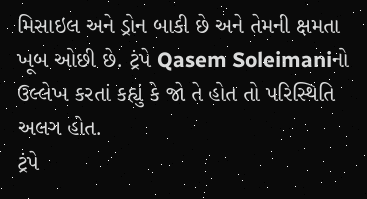મિસાઇલ અને ડ્રોન બાકી છે અને તેમની ક્ષમતા ખૂબ ઓછી છે. ટ્રંપે Qasem Soleimaniનો ઉલ્લેખ કરતાં કહ્યું કે જો તે હોત તો પરિસ્થિતિ અલગ હોત.
ટ્રંપે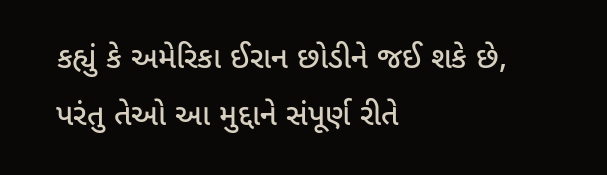કહ્યું કે અમેરિકા ઈરાન છોડીને જઈ શકે છે, પરંતુ તેઓ આ મુદ્દાને સંપૂર્ણ રીતે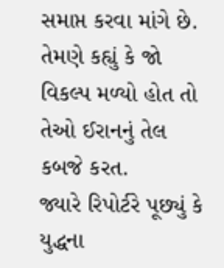સમાપ્ત કરવા માંગે છે. તેમણે કહ્યું કે જો વિકલ્પ મળ્યો હોત તો તેઓ ઈરાનનું તેલ કબજે કરત.
જ્યારે રિપોર્ટરે પૂછ્યું કે યુદ્ધના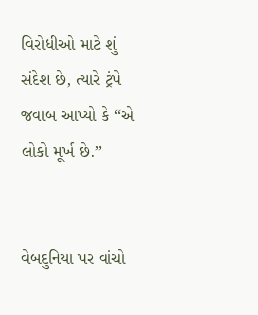વિરોધીઓ માટે શું સંદેશ છે, ત્યારે ટ્રંપે જવાબ આપ્યો કે “એ લોકો મૂર્ખ છે.”


વેબદુનિયા પર વાંચો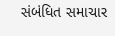સંબંધિત સમાચાર